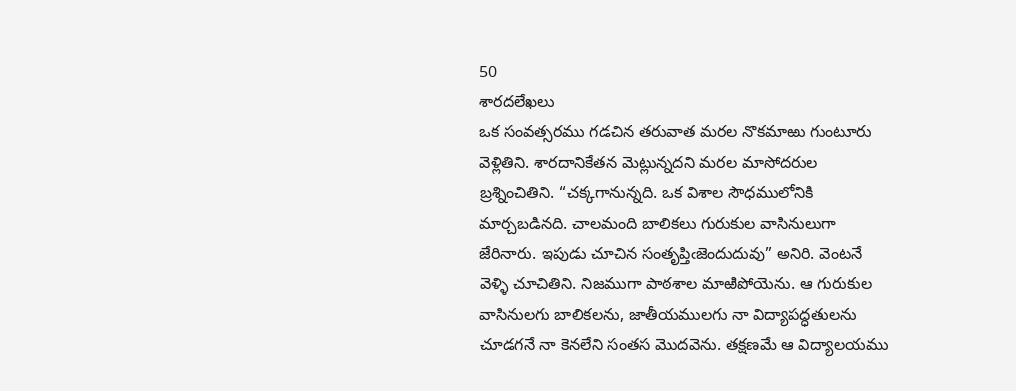50
శారదలేఖలు
ఒక సంవత్సరము గడచిన తరువాత మరల నొకమాఱు గుంటూరు వెళ్లితిని. శారదానికేతన మెట్లున్నదని మరల మాసోదరుల బ్రశ్నించితిని. “చక్కగానున్నది. ఒక విశాల సౌధములోనికి మార్చబడినది. చాలమంది బాలికలు గురుకుల వాసినులుగా జేరినారు. ఇపుడు చూచిన సంతృప్తిఁజెందుదువు” అనిరి. వెంటనే వెళ్ళి చూచితిని. నిజముగా పాఠశాల మాఱిపోయెను. ఆ గురుకుల వాసినులగు బాలికలను, జాతీయములగు నా విద్యాపద్ధతులను చూడగనే నా కెనలేని సంతస మొదవెను. తక్షణమే ఆ విద్యాలయము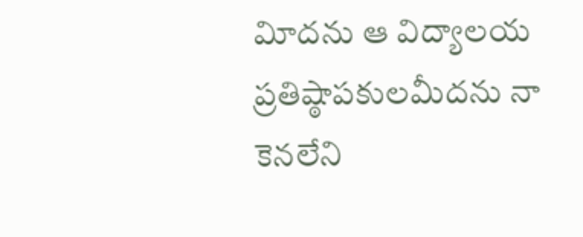విూదను ఆ విద్యాలయ ప్రతిష్ఠాపకులమీదను నా కెనలేని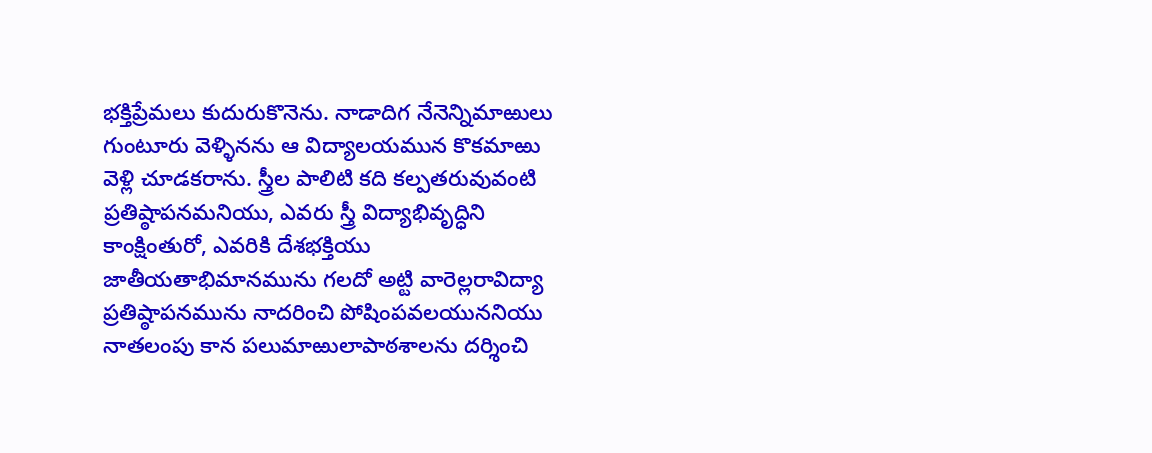భక్తిప్రేమలు కుదురుకొనెను. నాడాదిగ నేనెన్నిమాఱులు గుంటూరు వెళ్ళినను ఆ విద్యాలయమున కొకమాఱు వెళ్లి చూడకరాను. స్త్రీల పాలిటి కది కల్పతరువువంటి ప్రతిష్ఠాపనమనియు, ఎవరు స్త్రీ విద్యాభివృద్ధిని కాంక్షింతురో, ఎవరికి దేశభక్తియు జాతీయతాభిమానమును గలదో అట్టి వారెల్లరావిద్యా ప్రతిష్ఠాపనమును నాదరించి పోషింపవలయుననియు నాతలంపు కాన పలుమాఱులాపాఠశాలను దర్శించి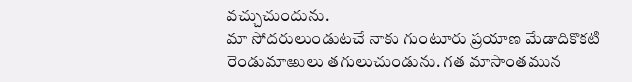వచ్చుచుందును.
మా సోదరులుండుటచే నాకు గుంటూరు ప్రయాణ మేడాదికొకటి రెండుమాఱులు తగులుచుండును. గత మాసాంతమున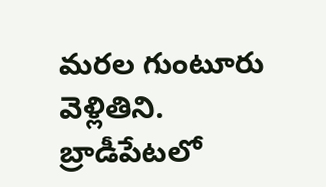మరల గుంటూరు వెళ్లితిని. బ్రాడీపేటలో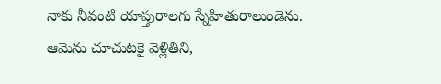నాకు నీవంటి యాప్తురాలగు స్నేహితురాలుండెను. ఆమెను చూచుటకై వెళ్లితిని,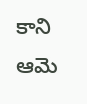కాని ఆమె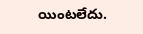యింటలేదు.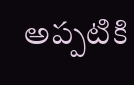అప్పటికి